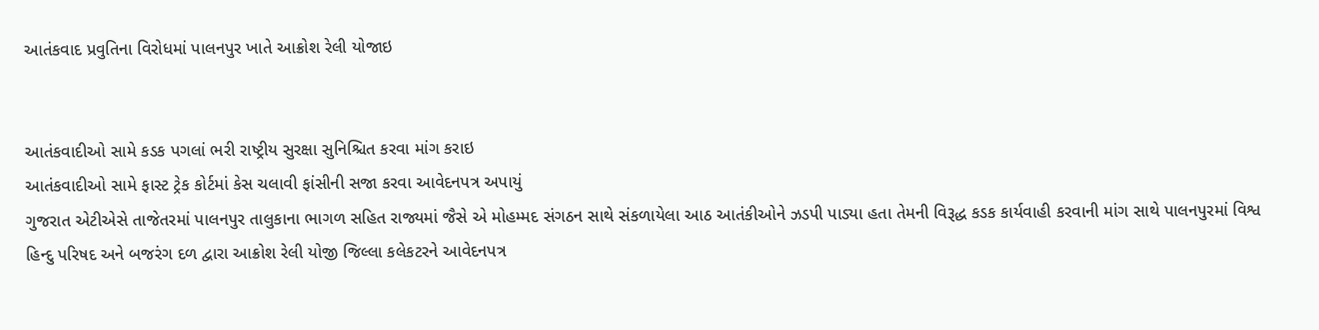આતંકવાદ પ્રવુતિના વિરોધમાં પાલનપુર ખાતે આક્રોશ રેલી યોજાઇ


આતંકવાદીઓ સામે કડક પગલાં ભરી રાષ્ટ્રીય સુરક્ષા સુનિશ્ચિત કરવા માંગ કરાઇ
આતંકવાદીઓ સામે ફાસ્ટ ટ્રેક કોર્ટમાં કેસ ચલાવી ફાંસીની સજા કરવા આવેદનપત્ર અપાયું
ગુજરાત એટીએસે તાજેતરમાં પાલનપુર તાલુકાના ભાગળ સહિત રાજ્યમાં જૈસે એ મોહમ્મદ સંગઠન સાથે સંકળાયેલા આઠ આતંકીઓને ઝડપી પાડ્યા હતા તેમની વિરૂદ્ધ કડક કાર્યવાહી કરવાની માંગ સાથે પાલનપુરમાં વિશ્વ હિન્દુ પરિષદ અને બજરંગ દળ દ્વારા આક્રોશ રેલી યોજી જિલ્લા કલેકટરને આવેદનપત્ર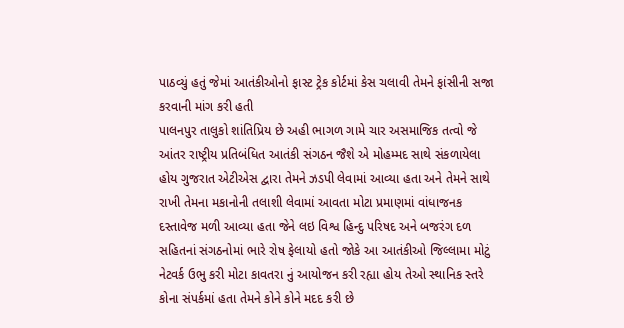પાઠવ્યું હતું જેમાં આતંકીઓનો ફાસ્ટ ટ્રેક કોર્ટમાં કેસ ચલાવી તેમને ફાંસીની સજા કરવાની માંગ કરી હતી
પાલનપુર તાલુકો શાંતિપ્રિય છે અહી ભાગળ ગામે ચાર અસમાજિક તત્વો જે આંતર રાષ્ટ્રીય પ્રતિબંધિત આતંકી સંગઠન જૈશે એ મોહમ્મદ સાથે સંકળાયેલા હોય ગુજરાત એટીએસ દ્વારા તેમને ઝડપી લેવામાં આવ્યા હતા અને તેમને સાથે રાખી તેમના મકાનોની તલાશી લેવામાં આવતા મોટા પ્રમાણમાં વાંધાજનક દસ્તાવેજ મળી આવ્યા હતા જેને લઇ વિશ્વ હિન્દુ પરિષદ અને બજરંગ દળ સહિતનાં સંગઠનોમાં ભારે રોષ ફેલાયો હતો જોકે આ આતંકીઓ જિલ્લામા મોટું નેટવર્ક ઉભુ કરી મોટા કાવતરા નું આયોજન કરી રહ્યા હોય તેઓ સ્થાનિક સ્તરે કોના સંપર્કમાં હતા તેમને કોને કોને મદદ કરી છે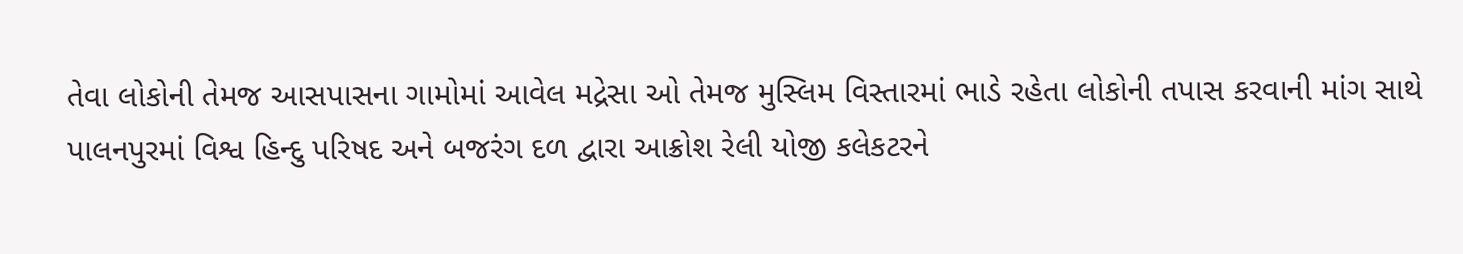તેવા લોકોની તેમજ આસપાસના ગામોમાં આવેલ મદ્રેસા ઓ તેમજ મુસ્લિમ વિસ્તારમાં ભાડે રહેતા લોકોની તપાસ કરવાની માંગ સાથે પાલનપુરમાં વિશ્વ હિન્દુ પરિષદ અને બજરંગ દળ દ્વારા આક્રોશ રેલી યોજી કલેકટરને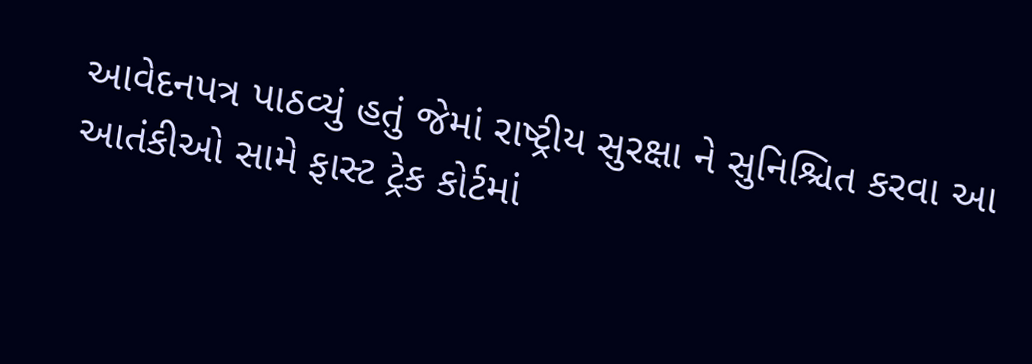આવેદનપત્ર પાઠવ્યું હતું જેમાં રાષ્ટ્રીય સુરક્ષા ને સુનિશ્ચિત કરવા આ આતંકીઓ સામે ફાસ્ટ ટ્રેક કોર્ટમાં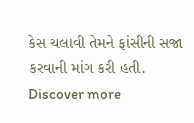કેસ ચલાવી તેમને ફાંસીની સજા કરવાની માંગ કરી હતી.
Discover more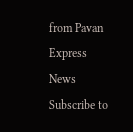from Pavan Express News
Subscribe to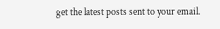get the latest posts sent to your email.